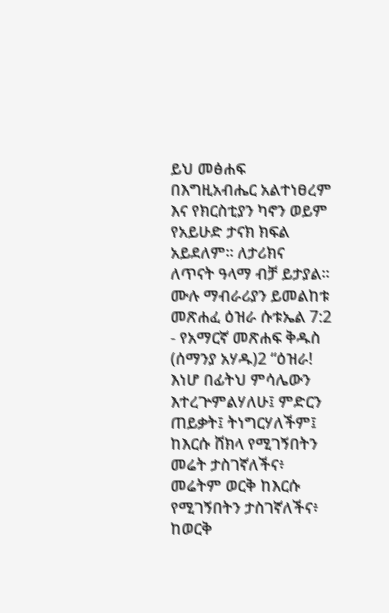ይህ መፅሐፍ በእግዚአብሔር አልተነፀረም እና የክርስቲያን ካኖን ወይም የአይሁድ ታናክ ክፍል አይደለም። ለታሪክና ለጥናት ዓላማ ብቻ ይታያል። ሙሉ ማብራሪያን ይመልከቱ መጽሐፈ ዕዝራ ሱቱኤል 7:2 - የአማርኛ መጽሐፍ ቅዱስ (ሰማንያ አሃዱ)2 “ዕዝራ! እነሆ በፊትህ ምሳሌውን እተረጕምልሃለሁ፤ ምድርን ጠይቃት፤ ትነግርሃለችም፤ ከእርሱ ሸክላ የሚገኝበትን መሬት ታስገኛለችና፥ መሬትም ወርቅ ከእርሱ የሚገኝበትን ታስገኛለችና፥ ከወርቅ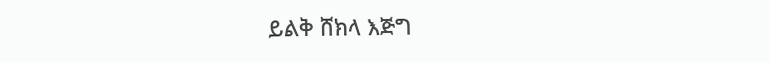ይልቅ ሸክላ እጅግ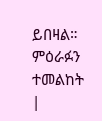ይበዛል። ምዕራፉን ተመልከት |